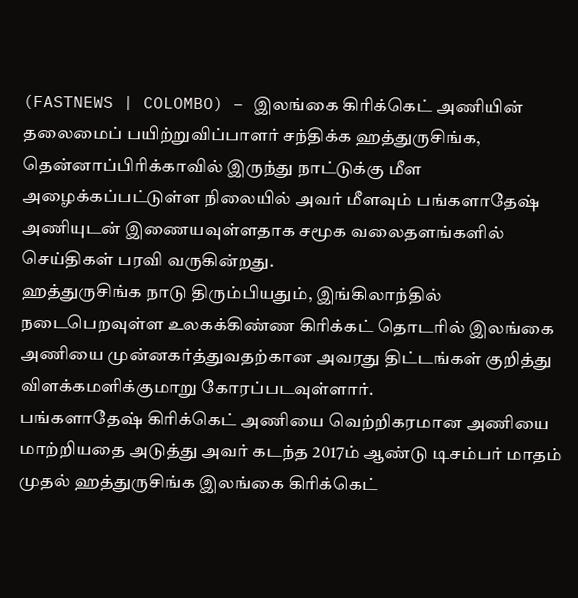(FASTNEWS | COLOMBO) – இலங்கை கிரிக்கெட் அணியின் தலைமைப் பயிற்றுவிப்பாளர் சந்திக்க ஹத்துருசிங்க, தென்னாப்பிரிக்காவில் இருந்து நாட்டுக்கு மீள அழைக்கப்பட்டுள்ள நிலையில் அவர் மீளவும் பங்களாதேஷ் அணியுடன் இணையவுள்ளதாக சமூக வலைதளங்களில் செய்திகள் பரவி வருகின்றது.
ஹத்துருசிங்க நாடு திரும்பியதும், இங்கிலாந்தில் நடைபெறவுள்ள உலகக்கிண்ண கிரிக்கட் தொடரில் இலங்கை அணியை முன்னகர்த்துவதற்கான அவரது திட்டங்கள் குறித்து விளக்கமளிக்குமாறு கோரப்படவுள்ளார்.
பங்களாதேஷ் கிரிக்கெட் அணியை வெற்றிகரமான அணியை மாற்றியதை அடுத்து அவர் கடந்த 2017ம் ஆண்டு டிசம்பர் மாதம் முதல் ஹத்துருசிங்க இலங்கை கிரிக்கெட்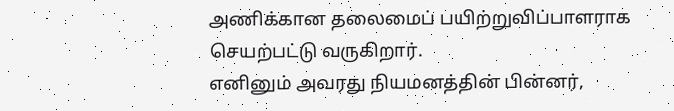அணிக்கான தலைமைப் பயிற்றுவிப்பாளராக செயற்பட்டு வருகிறார்.
எனினும் அவரது நியமனத்தின் பின்னர்,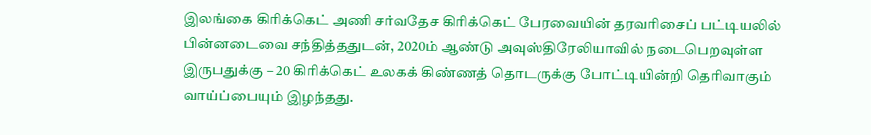இலங்கை கிரிக்கெட் அணி சர்வதேச கிரிக்கெட் பேரவையின் தரவரிசைப் பட்டியலில் பின்னடைவை சந்தித்ததுடன், 2020ம் ஆண்டு அவுஸ்திரேலியாவில் நடைபெறவுள்ள இருபதுக்கு – 20 கிரிக்கெட் உலகக் கிண்ணத் தொடருக்கு போட்டியின்றி தெரிவாகும் வாய்ப்பையும் இழந்தது.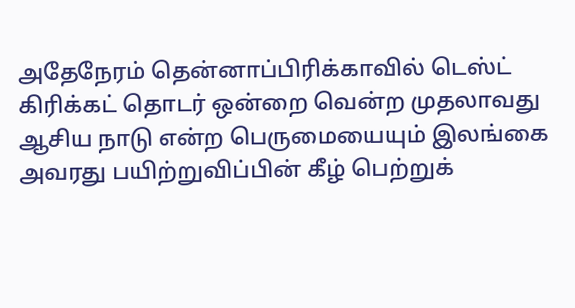அதேநேரம் தென்னாப்பிரிக்காவில் டெஸ்ட் கிரிக்கட் தொடர் ஒன்றை வென்ற முதலாவது ஆசிய நாடு என்ற பெருமையையும் இலங்கை அவரது பயிற்றுவிப்பின் கீழ் பெற்றுக்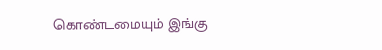கொண்டமையும் இங்கு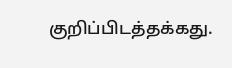குறிப்பிடத்தக்கது.